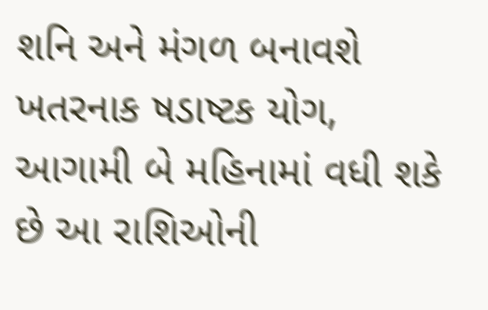શનિ અને મંગળ બનાવશે ખતરનાક ષડાષ્ટક યોગ, આગામી બે મહિનામાં વધી શકે છે આ રાશિઓની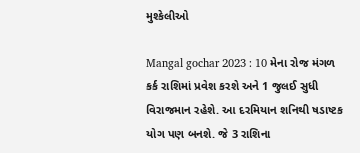મુશ્કેલીઓ

Mangal gochar 2023 : 10 મેના રોજ મંગળ કર્ક રાશિમાં પ્રવેશ કરશે અને 1 જુલઈ સુધી વિરાજમાન રહેશે. આ દરમિયાન શનિથી ષડાષ્ટક યોગ પણ બનશે. જે 3 રાશિના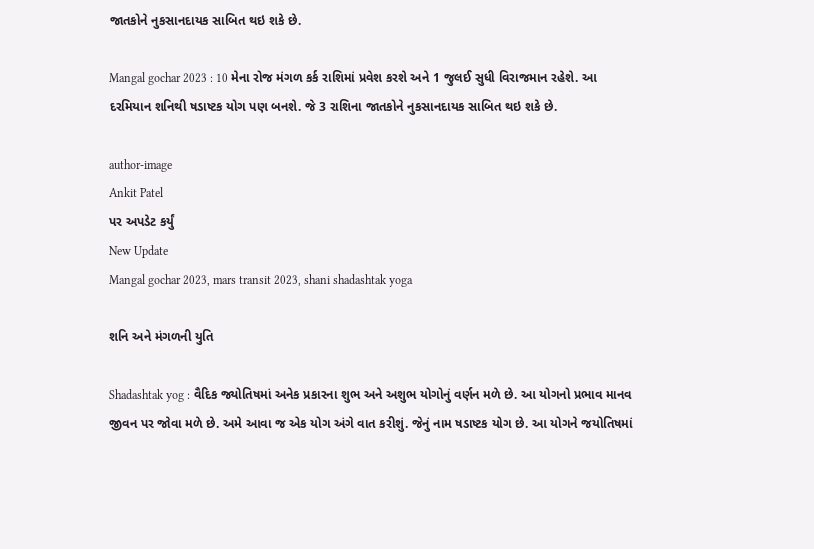જાતકોને નુકસાનદાયક સાબિત થઇ શકે છે.

Mangal gochar 2023 : 10 મેના રોજ મંગળ કર્ક રાશિમાં પ્રવેશ કરશે અને 1 જુલઈ સુધી વિરાજમાન રહેશે. આ દરમિયાન શનિથી ષડાષ્ટક યોગ પણ બનશે. જે 3 રાશિના જાતકોને નુકસાનદાયક સાબિત થઇ શકે છે.

author-image
Ankit Patel
પર અપડેટ કર્યું
New Update
Mangal gochar 2023, mars transit 2023, shani shadashtak yoga

શનિ અને મંગળની યુતિ

Shadashtak yog : વૈદિક જ્યોતિષમાં અનેક પ્રકારના શુભ અને અશુભ યોગોનું વર્ણન મળે છે. આ યોગનો પ્રભાવ માનવ જીવન પર જોવા મળે છે. અમે આવા જ એક યોગ અંગે વાત કરીશું. જેનું નામ ષડાષ્ટક યોગ છે. આ યોગને જયોતિષમાં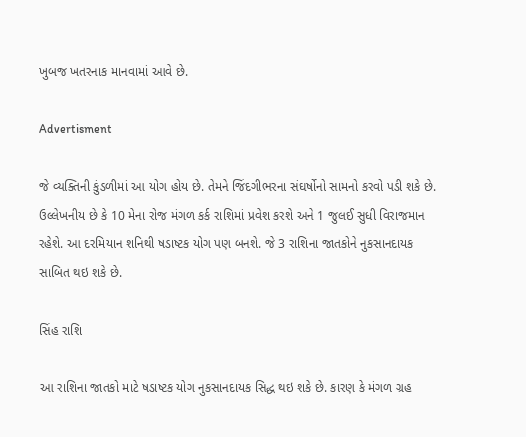ખુબજ ખતરનાક માનવામાં આવે છે.

Advertisment

જે વ્યક્તિની કુંડળીમાં આ યોગ હોય છે. તેમને જિંદગીભરના સંઘર્ષોનો સામનો કરવો પડી શકે છે. ઉલ્લેખનીય છે કે 10 મેના રોજ મંગળ કર્ક રાશિમાં પ્રવેશ કરશે અને 1 જુલઈ સુધી વિરાજમાન રહેશે. આ દરમિયાન શનિથી ષડાષ્ટક યોગ પણ બનશે. જે 3 રાશિના જાતકોને નુકસાનદાયક સાબિત થઇ શકે છે.

સિંહ રાશિ

આ રાશિના જાતકો માટે ષડાષ્ટક યોગ નુકસાનદાયક સિદ્ધ થઇ શકે છે. કારણ કે મંગળ ગ્રહ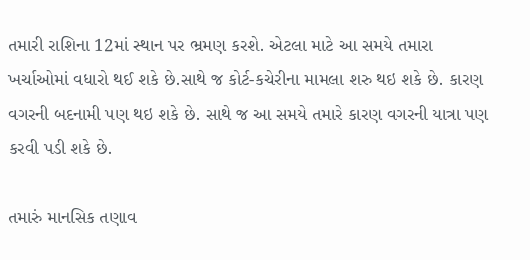તમારી રાશિના 12માં સ્થાન પર ભ્રમણ કરશે. એટલા માટે આ સમયે તમારા ખર્ચાઓમાં વધારો થઈ શકે છે.સાથે જ કોર્ટ-કચેરીના મામલા શરુ થઇ શકે છે. કારણ વગરની બદનામી પણ થઇ શકે છે. સાથે જ આ સમયે તમારે કારણ વગરની યાત્રા પણ કરવી પડી શકે છે.

તમારું માનસિક તણાવ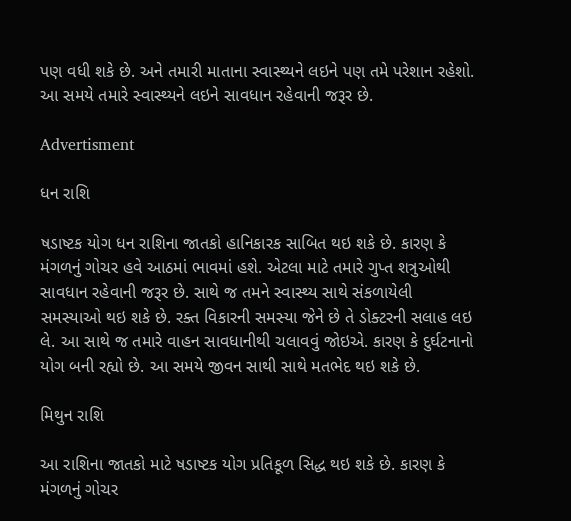પણ વધી શકે છે. અને તમારી માતાના સ્વાસ્થ્યને લઇને પણ તમે પરેશાન રહેશો. આ સમયે તમારે સ્વાસ્થ્યને લઇને સાવધાન રહેવાની જરૂર છે.

Advertisment

ધન રાશિ

ષડાષ્ટક યોગ ધન રાશિના જાતકો હાનિકારક સાબિત થઇ શકે છે. કારણ કે મંગળનું ગોચર હવે આઠમાં ભાવમાં હશે. એટલા માટે તમારે ગુપ્ત શત્રુઓથી સાવધાન રહેવાની જરૂર છે. સાથે જ તમને સ્વાસ્થ્ય સાથે સંકળાયેલી સમસ્યાઓ થઇ શકે છે. રક્ત વિકારની સમસ્યા જેને છે તે ડોક્ટરની સલાહ લઇ લે. આ સાથે જ તમારે વાહન સાવધાનીથી ચલાવવું જોઇએ. કારણ કે દુર્ઘટનાનો યોગ બની રહ્યો છે. આ સમયે જીવન સાથી સાથે મતભેદ થઇ શકે છે.

મિથુન રાશિ

આ રાશિના જાતકો માટે ષડાષ્ટક યોગ પ્રતિકૂળ સિદ્ધ થઇ શકે છે. કારણ કે મંગળનું ગોચર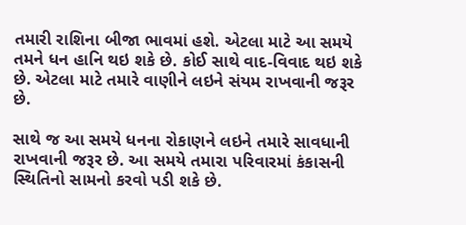તમારી રાશિના બીજા ભાવમાં હશે. એટલા માટે આ સમયે તમને ધન હાનિ થઇ શકે છે. કોઈ સાથે વાદ-વિવાદ થઇ શકે છે. એટલા માટે તમારે વાણીને લઇને સંયમ રાખવાની જરૂર છે.

સાથે જ આ સમયે ધનના રોકાણને લઇને તમારે સાવધાની રાખવાની જરૂર છે. આ સમયે તમારા પરિવારમાં કંકાસની સ્થિતિનો સામનો કરવો પડી શકે છે.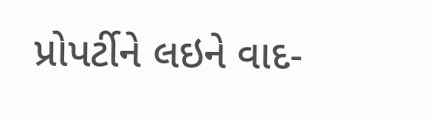પ્રોપર્ટીને લઇને વાદ-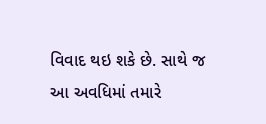વિવાદ થઇ શકે છે. સાથે જ આ અવધિમાં તમારે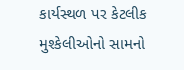કાર્યસ્થળ પર કેટલીક મુશ્કેલીઓનો સામનો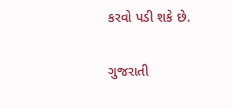કરવો પડી શકે છે.

ગુજરાતી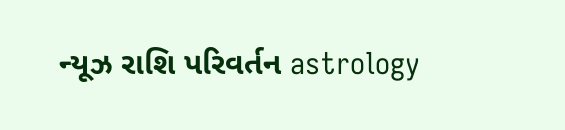ન્યૂઝ રાશિ પરિવર્તન astrology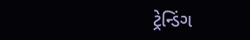ટ્રેન્ડિંગ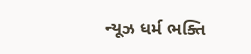ન્યૂઝ ધર્મ ભક્તિ